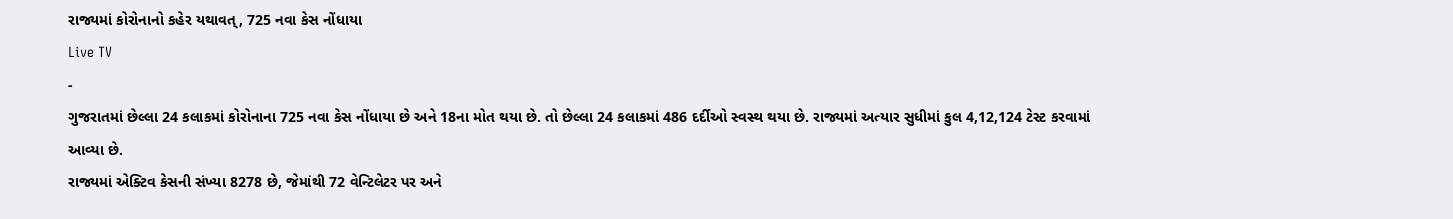રાજ્યમાં કોરોનાનો કહેર યથાવત્, 725 નવા કેસ નોંધાયા
Live TV
-
ગુજરાતમાં છેલ્લા 24 કલાકમાં કોરોનાના 725 નવા કેસ નોંધાયા છે અને 18ના મોત થયા છે. તો છેલ્લા 24 કલાકમાં 486 દર્દીઓ સ્વસ્થ થયા છે. રાજ્યમાં અત્યાર સુધીમાં કુલ 4,12,124 ટેસ્ટ કરવામાં આવ્યા છે.
રાજ્યમાં એક્ટિવ કેસની સંખ્યા 8278 છે, જેમાંથી 72 વેન્ટિલેટર પર અને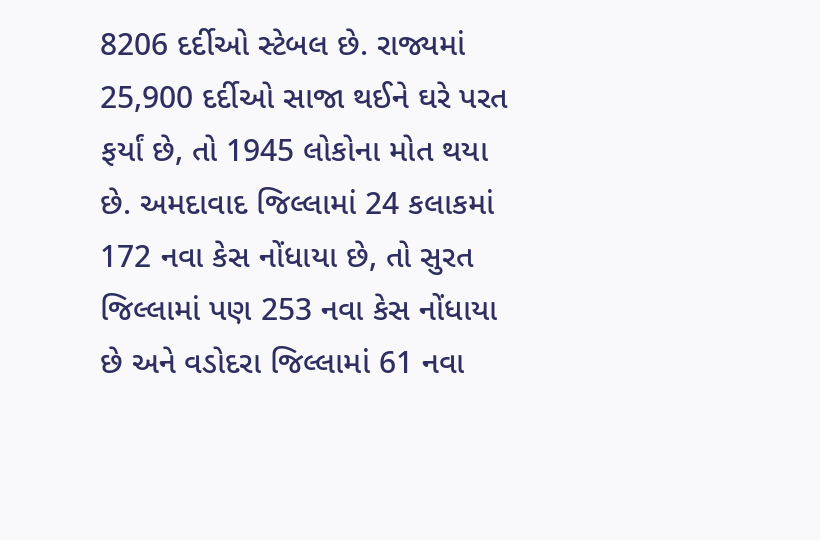8206 દર્દીઓ સ્ટેબલ છે. રાજ્યમાં 25,900 દર્દીઓ સાજા થઈને ઘરે પરત ફર્યાં છે, તો 1945 લોકોના મોત થયા છે. અમદાવાદ જિલ્લામાં 24 કલાકમાં 172 નવા કેસ નોંધાયા છે, તો સુરત જિલ્લામાં પણ 253 નવા કેસ નોંધાયા છે અને વડોદરા જિલ્લામાં 61 નવા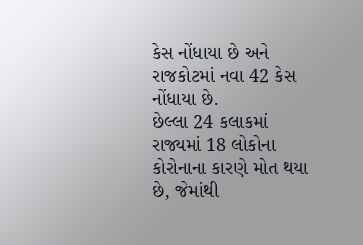કેસ નોંધાયા છે અને રાજકોટમાં નવા 42 કેસ નોંધાયા છે.
છેલ્લા 24 કલાકમાં રાજ્યમાં 18 લોકોના કોરોનાના કારણે મોત થયા છે, જેમાંથી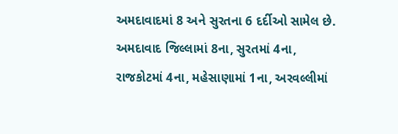અમદાવાદમાં 8 અને સુરતના 6 દર્દીઓ સામેલ છે. અમદાવાદ જિલ્લામાં 8ના, સુરતમાં 4ના, રાજકોટમાં 4ના, મહેસાણામાં 1ના, અરવલ્લીમાં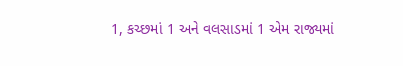1, કચ્છમાં 1 અને વલસાડમાં 1 એમ રાજ્યમાં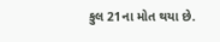કુલ 21ના મોત થયા છે.